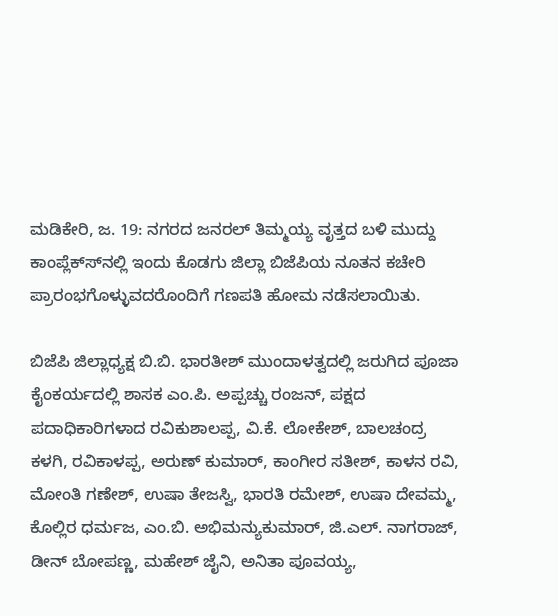ಮಡಿಕೇರಿ, ಜ. 19: ನಗರದ ಜನರಲ್ ತಿಮ್ಮಯ್ಯ ವೃತ್ತದ ಬಳಿ ಮುದ್ದು ಕಾಂಪ್ಲೆಕ್ಸ್‍ನಲ್ಲಿ ಇಂದು ಕೊಡಗು ಜಿಲ್ಲಾ ಬಿಜೆಪಿಯ ನೂತನ ಕಚೇರಿ ಪ್ರಾರಂಭಗೊಳ್ಳುವದರೊಂದಿಗೆ ಗಣಪತಿ ಹೋಮ ನಡೆಸಲಾಯಿತು.

ಬಿಜೆಪಿ ಜಿಲ್ಲಾಧ್ಯಕ್ಷ ಬಿ.ಬಿ. ಭಾರತೀಶ್ ಮುಂದಾಳತ್ವದಲ್ಲಿ ಜರುಗಿದ ಪೂಜಾ ಕೈಂಕರ್ಯದಲ್ಲಿ ಶಾಸಕ ಎಂ.ಪಿ. ಅಪ್ಪಚ್ಚು ರಂಜನ್, ಪಕ್ಷದ ಪದಾಧಿಕಾರಿಗಳಾದ ರವಿಕುಶಾಲಪ್ಪ, ವಿ.ಕೆ. ಲೋಕೇಶ್, ಬಾಲಚಂದ್ರ ಕಳಗಿ, ರವಿಕಾಳಪ್ಪ, ಅರುಣ್ ಕುಮಾರ್, ಕಾಂಗೀರ ಸತೀಶ್, ಕಾಳನ ರವಿ, ಮೋಂತಿ ಗಣೇಶ್, ಉಷಾ ತೇಜಸ್ವಿ, ಭಾರತಿ ರಮೇಶ್, ಉಷಾ ದೇವಮ್ಮ, ಕೊಲ್ಲಿರ ಧರ್ಮಜ, ಎಂ.ಬಿ. ಅಭಿಮನ್ಯುಕುಮಾರ್, ಜಿ.ಎಲ್. ನಾಗರಾಜ್, ಡೀನ್ ಬೋಪಣ್ಣ, ಮಹೇಶ್ ಜೈನಿ, ಅನಿತಾ ಪೂವಯ್ಯ,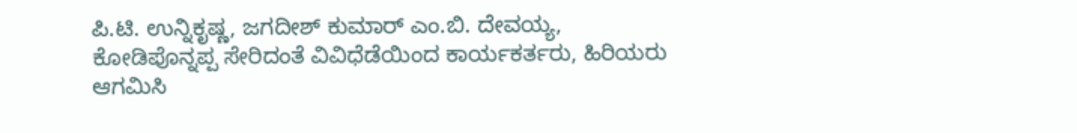ಪಿ.ಟಿ. ಉನ್ನಿಕೃಷ್ಣ, ಜಗದೀಶ್ ಕುಮಾರ್ ಎಂ.ಬಿ. ದೇವಯ್ಯ, ಕೋಡಿಪೊನ್ನಪ್ಪ ಸೇರಿದಂತೆ ವಿವಿಧೆಡೆಯಿಂದ ಕಾರ್ಯಕರ್ತರು, ಹಿರಿಯರು ಆಗಮಿಸಿ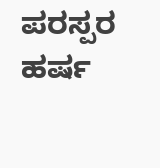ಪರಸ್ಪರ ಹರ್ಷ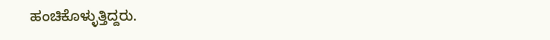ಹಂಚಿಕೊಳ್ಳುತ್ತಿದ್ದರು.